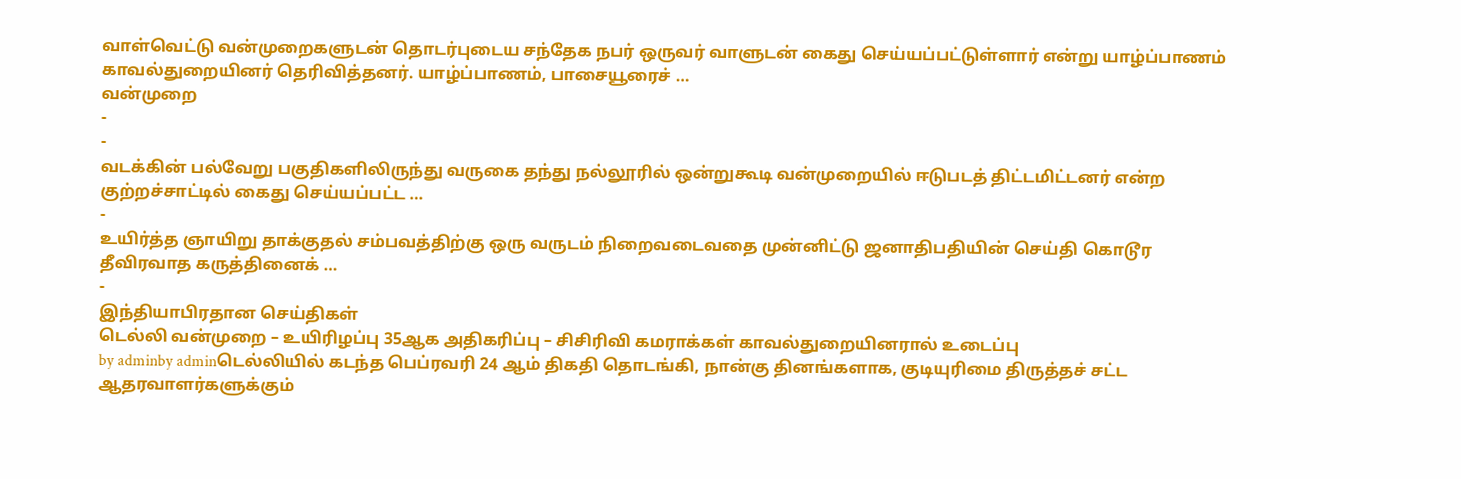வாள்வெட்டு வன்முறைகளுடன் தொடர்புடைய சந்தேக நபர் ஒருவர் வாளுடன் கைது செய்யப்பட்டுள்ளார் என்று யாழ்ப்பாணம் காவல்துறையினர் தெரிவித்தனர். யாழ்ப்பாணம், பாசையூரைச் …
வன்முறை
-
-
வடக்கின் பல்வேறு பகுதிகளிலிருந்து வருகை தந்து நல்லூரில் ஒன்றுகூடி வன்முறையில் ஈடுபடத் திட்டமிட்டனர் என்ற குற்றச்சாட்டில் கைது செய்யப்பட்ட …
-
உயிர்த்த ஞாயிறு தாக்குதல் சம்பவத்திற்கு ஒரு வருடம் நிறைவடைவதை முன்னிட்டு ஜனாதிபதியின் செய்தி கொடூர தீவிரவாத கருத்தினைக் …
-
இந்தியாபிரதான செய்திகள்
டெல்லி வன்முறை – உயிரிழப்பு 35ஆக அதிகரிப்பு – சிசிரிவி கமராக்கள் காவல்துறையினரால் உடைப்பு
by adminby adminடெல்லியில் கடந்த பெப்ரவரி 24 ஆம் திகதி தொடங்கி, நான்கு தினங்களாக, குடியுரிமை திருத்தச் சட்ட ஆதரவாளர்களுக்கும்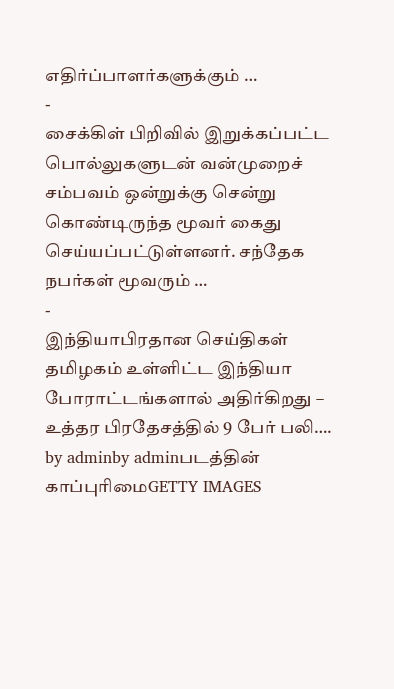எதிர்ப்பாளர்களுக்கும் …
-
சைக்கிள் பிறிவில் இறுக்கப்பட்ட பொல்லுகளுடன் வன்முறைச் சம்பவம் ஒன்றுக்கு சென்று கொண்டிருந்த மூவர் கைது செய்யப்பட்டுள்ளனர். சந்தேக நபர்கள் மூவரும் …
-
இந்தியாபிரதான செய்திகள்
தமிழகம் உள்ளிட்ட இந்தியா போராட்டங்களால் அதிர்கிறது – உத்தர பிரதேசத்தில் 9 பேர் பலி….
by adminby adminபடத்தின் காப்புரிமைGETTY IMAGES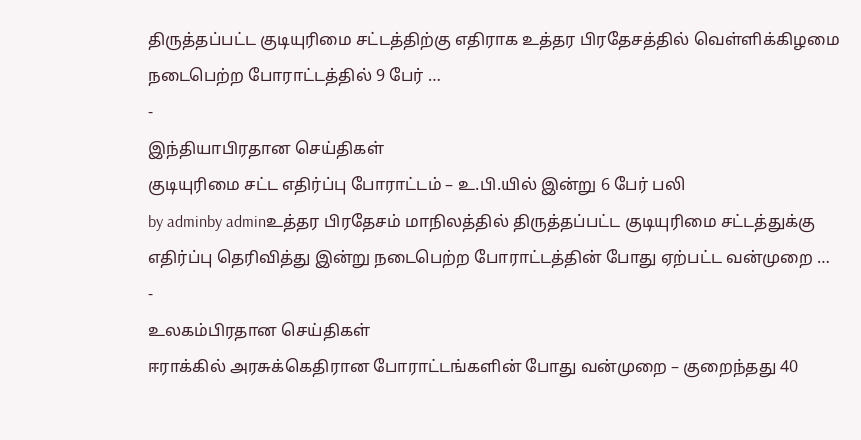திருத்தப்பட்ட குடியுரிமை சட்டத்திற்கு எதிராக உத்தர பிரதேசத்தில் வெள்ளிக்கிழமை நடைபெற்ற போராட்டத்தில் 9 பேர் …
-
இந்தியாபிரதான செய்திகள்
குடியுரிமை சட்ட எதிர்ப்பு போராட்டம் – உ.பி.யில் இன்று 6 பேர் பலி
by adminby adminஉத்தர பிரதேசம் மாநிலத்தில் திருத்தப்பட்ட குடியுரிமை சட்டத்துக்கு எதிர்ப்பு தெரிவித்து இன்று நடைபெற்ற போராட்டத்தின் போது ஏற்பட்ட வன்முறை …
-
உலகம்பிரதான செய்திகள்
ஈராக்கில் அரசுக்கெதிரான போராட்டங்களின் போது வன்முறை – குறைந்தது 40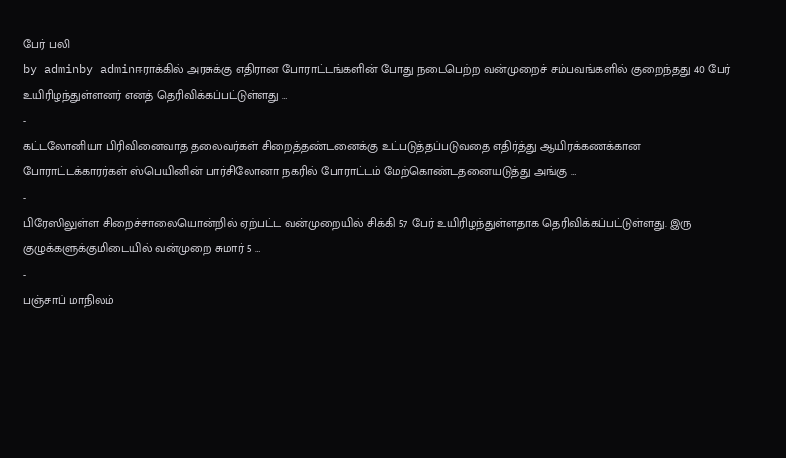பேர் பலி
by adminby adminஈராக்கில் அரசுக்கு எதிரான போராட்டங்களின் போது நடைபெற்ற வன்முறைச் சம்பவங்களில் குறைந்தது 40 பேர் உயிரிழந்துள்ளனர் எனத் தெரிவிக்கப்பட்டுள்ளது …
-
கட்டலோனியா பிரிவினைவாத தலைவர்கள் சிறைத்தண்டனைக்கு உட்படுத்தப்படுவதை எதிர்த்து ஆயிரக்கணக்கான போராட்டக்காரர்கள் ஸ்பெயினின் பார்சிலோனா நகரில் போராட்டம் மேற்கொண்டதனையடுத்து அங்கு …
-
பிரேஸிலுள்ள சிறைச்சாலையொன்றில் ஏற்பட்ட வன்முறையில் சிக்கி 57 பேர் உயிரிழந்துள்ளதாக தெரிவிக்கப்பட்டுள்ளது. இரு குழுக்களுக்குமிடையில் வன்முறை சுமார் 5 …
-
பஞ்சாப் மாநிலம்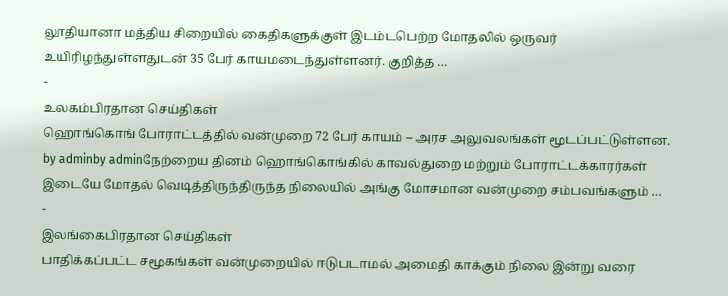லூதியானா மத்திய சிறையில் கைதிகளுக்குள் இடம்டபெற்ற மோதலில் ஒருவர் உயிரிழந்துள்ளதுடன் 35 பேர் காயமடைந்துள்ளனர். குறித்த …
-
உலகம்பிரதான செய்திகள்
ஹொங்கொங் போராட்டத்தில் வன்முறை 72 பேர் காயம் – அரச அலுவலங்கள் மூடப்பட்டுள்ளன.
by adminby adminநேற்றைய தினம் ஹொங்கொங்கில் காவல்துறை மற்றும் போராட்டக்காரர்கள் இடையே மோதல் வெடித்திருந்திருந்த நிலையில் அங்கு மோசமான வன்முறை சம்பவங்களும் …
-
இலங்கைபிரதான செய்திகள்
பாதிக்கப்பட்ட சமூகங்கள் வன்முறையில் ஈடுபடாமல் அமைதி காக்கும் நிலை இன்று வரை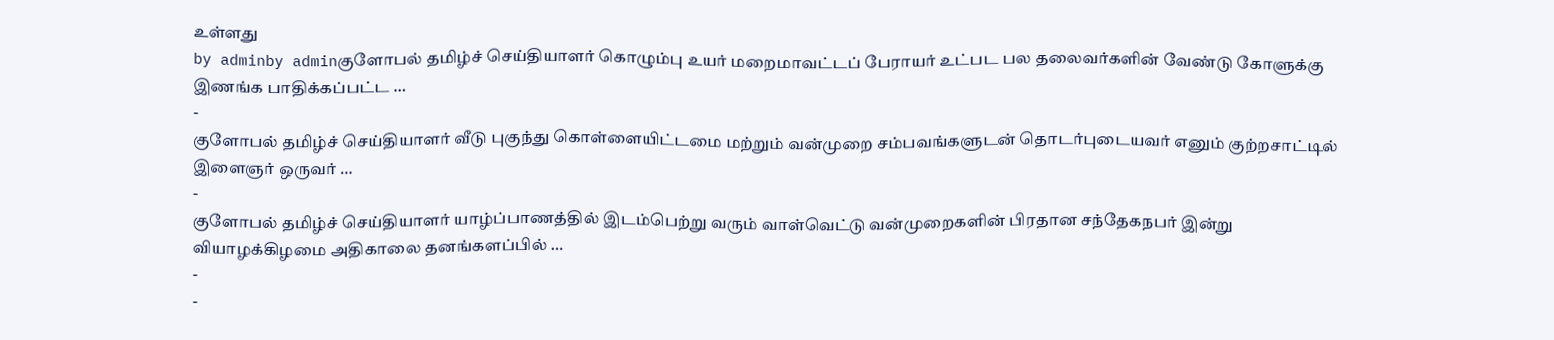உள்ளது
by adminby adminகுளோபல் தமிழ்ச் செய்தியாளர் கொழும்பு உயர் மறைமாவட்டப் பேராயர் உட்பட பல தலைவர்களின் வேண்டு கோளுக்கு இணங்க பாதிக்கப்பட்ட …
-
குளோபல் தமிழ்ச் செய்தியாளர் வீடு புகுந்து கொள்ளையிட்டமை மற்றும் வன்முறை சம்பவங்களுடன் தொடர்புடையவர் எனும் குற்றசாட்டில் இளைஞர் ஒருவர் …
-
குளோபல் தமிழ்ச் செய்தியாளர் யாழ்ப்பாணத்தில் இடம்பெற்று வரும் வாள்வெட்டு வன்முறைகளின் பிரதான சந்தேகநபர் இன்று வியாழக்கிழமை அதிகாலை தனங்களப்பில் …
-
-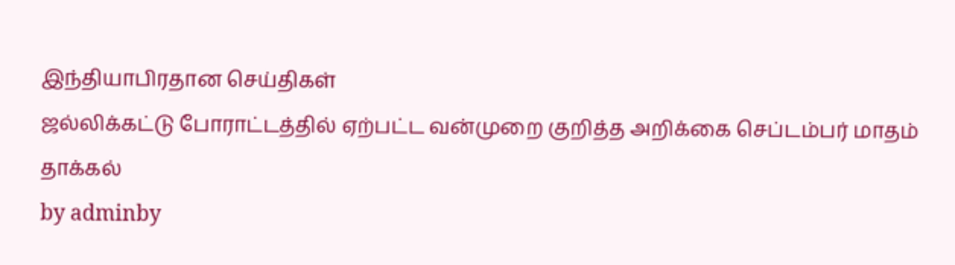இந்தியாபிரதான செய்திகள்
ஜல்லிக்கட்டு போராட்டத்தில் ஏற்பட்ட வன்முறை குறித்த அறிக்கை செப்டம்பர் மாதம் தாக்கல்
by adminby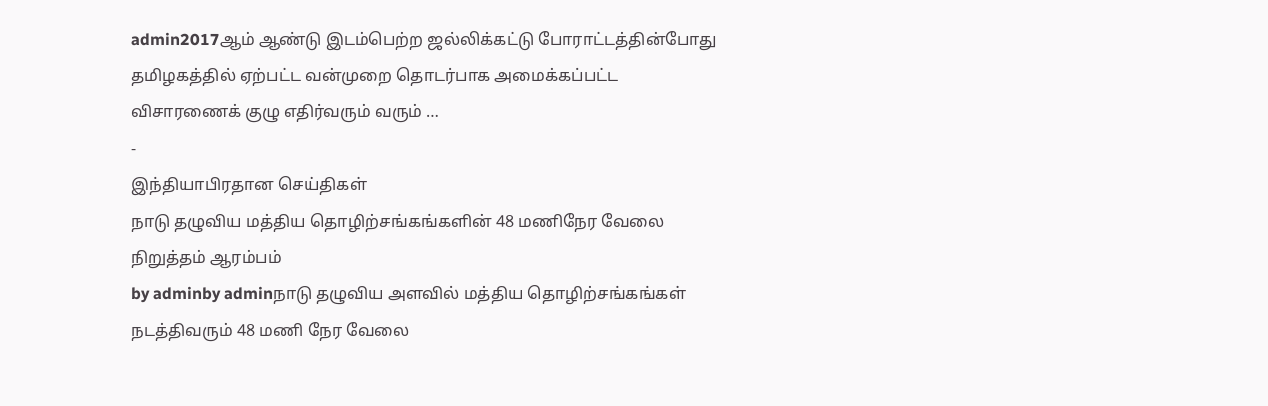admin2017ஆம் ஆண்டு இடம்பெற்ற ஜல்லிக்கட்டு போராட்டத்தின்போது தமிழகத்தில் ஏற்பட்ட வன்முறை தொடர்பாக அமைக்கப்பட்ட விசாரணைக் குழு எதிர்வரும் வரும் …
-
இந்தியாபிரதான செய்திகள்
நாடு தழுவிய மத்திய தொழிற்சங்கங்களின் 48 மணிநேர வேலை நிறுத்தம் ஆரம்பம்
by adminby adminநாடு தழுவிய அளவில் மத்திய தொழிற்சங்கங்கள் நடத்திவரும் 48 மணி நேர வேலை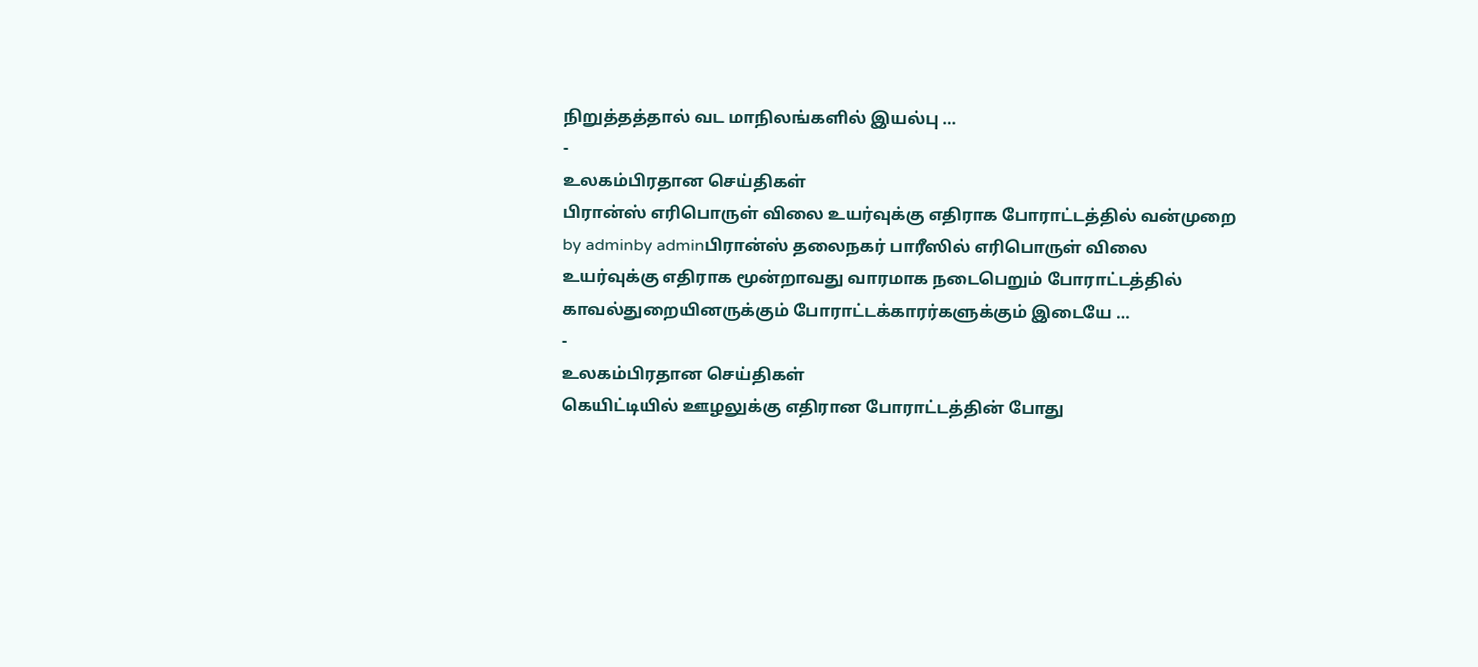நிறுத்தத்தால் வட மாநிலங்களில் இயல்பு …
-
உலகம்பிரதான செய்திகள்
பிரான்ஸ் எரிபொருள் விலை உயர்வுக்கு எதிராக போராட்டத்தில் வன்முறை
by adminby adminபிரான்ஸ் தலைநகர் பாரீஸில் எரிபொருள் விலை உயர்வுக்கு எதிராக மூன்றாவது வாரமாக நடைபெறும் போராட்டத்தில் காவல்துறையினருக்கும் போராட்டக்காரர்களுக்கும் இடையே …
-
உலகம்பிரதான செய்திகள்
கெயிட்டியில் ஊழலுக்கு எதிரான போராட்டத்தின் போது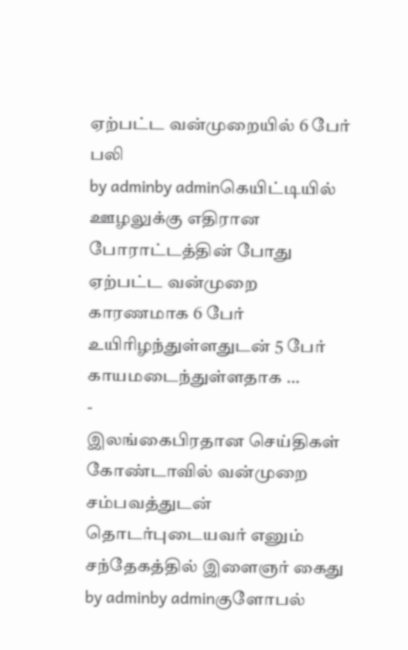ஏற்பட்ட வன்முறையில் 6 பேர் பலி
by adminby adminகெயிட்டியில் ஊழலுக்கு எதிரான போராட்டத்தின் போது ஏற்பட்ட வன்முறை காரணமாக 6 பேர் உயிரிழந்துள்ளதுடன் 5 பேர் காயமடைந்துள்ளதாக …
-
இலங்கைபிரதான செய்திகள்
கோண்டாவில் வன்முறை சம்பவத்துடன் தொடர்புடையவர் எனும் சந்தேகத்தில் இளைஞர் கைது
by adminby adminகுளோபல்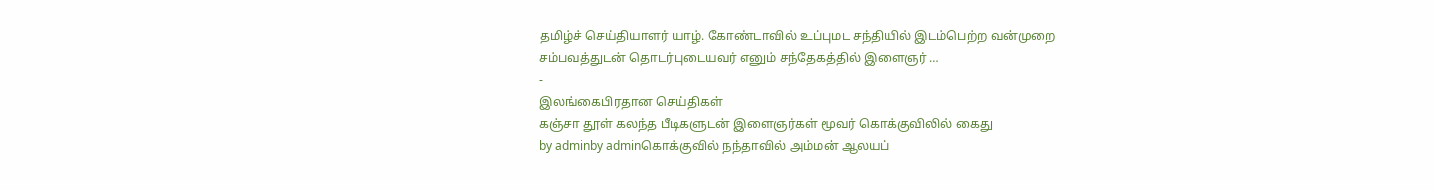தமிழ்ச் செய்தியாளர் யாழ். கோண்டாவில் உப்புமட சந்தியில் இடம்பெற்ற வன்முறை சம்பவத்துடன் தொடர்புடையவர் எனும் சந்தேகத்தில் இளைஞர் …
-
இலங்கைபிரதான செய்திகள்
கஞ்சா தூள் கலந்த பீடிகளுடன் இளைஞர்கள் மூவர் கொக்குவிலில் கைது
by adminby adminகொக்குவில் நந்தாவில் அம்மன் ஆலயப்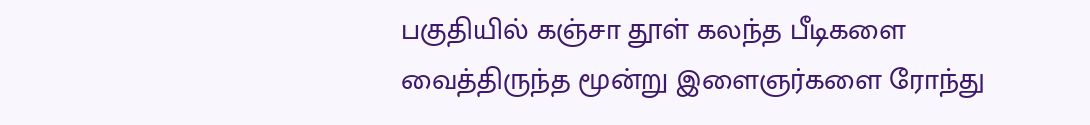பகுதியில் கஞ்சா தூள் கலந்த பீடிகளை வைத்திருந்த மூன்று இளைஞர்களை ரோந்து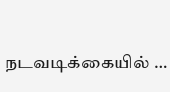நடவடிக்கையில் …